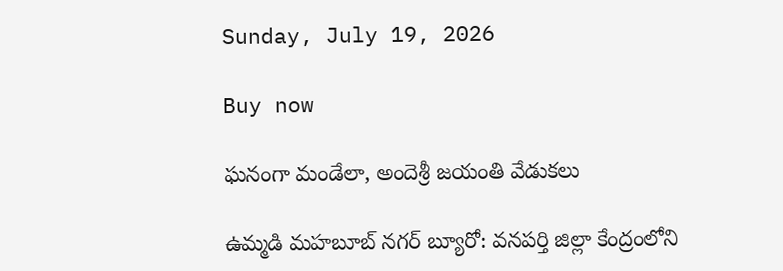Sunday, July 19, 2026

Buy now

ఘనంగా మండేలా, అందెశ్రీ జయంతి వేడుకలు

ఉమ్మడి మహబూబ్ నగర్ బ్యూరో: వనపర్తి జిల్లా కేంద్రంలోని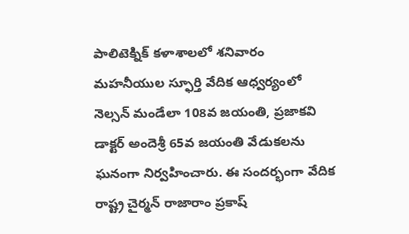పాలిటెక్నిక్ కళాశాలలో శనివారం మహనీయుల స్ఫూర్తి వేదిక ఆధ్వర్యంలో నెల్సన్ మండేలా 108వ జయంతి, ప్రజాకవి డాక్టర్ అందెశ్రీ 65వ జయంతి వేడుకలను ఘనంగా నిర్వహించారు. ఈ సందర్భంగా వేదిక రాష్ట్ర చైర్మన్ రాజారాం ప్రకాష్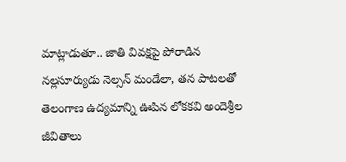మాట్లాడుతూ.. జాతి వివక్షపై పోరాడిన నల్లసూర్యుడు నెల్సన్ మండేలా, తన పాటలతో తెలంగాణ ఉద్యమాన్ని ఊపిన లోకకవి అందెశ్రీల జీవితాలు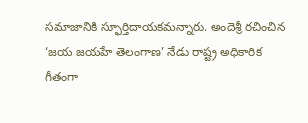సమాజానికి స్ఫూర్తిదాయకమన్నారు. అందెశ్రీ రచించిన ‘జయ జయహే తెలంగాణ’ నేడు రాష్ట్ర అధికారిక గీతంగా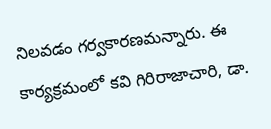నిలవడం గర్వకారణమన్నారు. ఈ కార్యక్రమంలో కవి గిరిరాజాచారి, డా.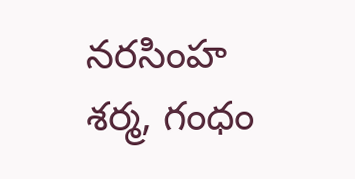నరసింహ శర్మ, గంధం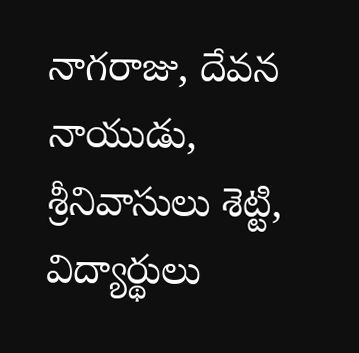నాగరాజు, దేవన నాయుడు, శ్రీనివాసులు శెట్టి, విద్యార్థులు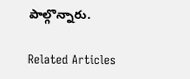పాల్గొన్నారు.

Related Articles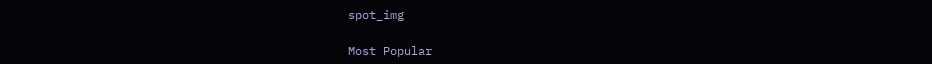spot_img

Most Popular